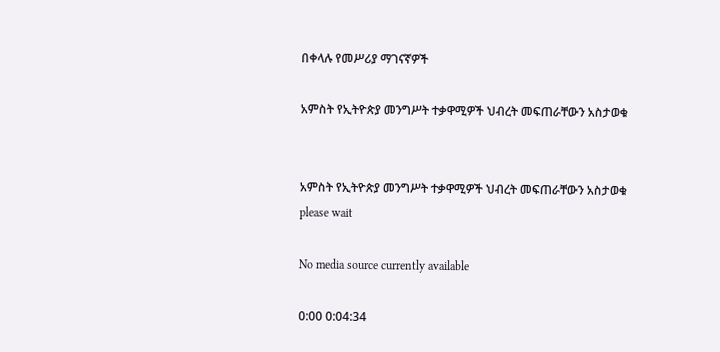በቀላሉ የመሥሪያ ማገናኛዎች

አምስት የኢትዮጵያ መንግሥት ተቃዋሚዎች ህብረት መፍጠራቸውን አስታወቁ


አምስት የኢትዮጵያ መንግሥት ተቃዋሚዎች ህብረት መፍጠራቸውን አስታወቁ
please wait

No media source currently available

0:00 0:04:34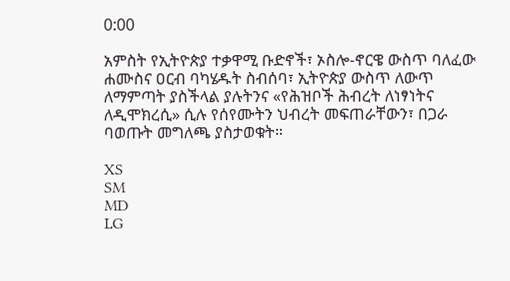0:00

አምስት የኢትዮጵያ ተቃዋሚ ቡድኖች፣ ኦስሎ-ኖርዌ ውስጥ ባለፈው ሐሙስና ዐርብ ባካሄዱት ስብሰባ፣ ኢትዮጵያ ውስጥ ለውጥ ለማምጣት ያስችላል ያሉትንና «የሕዝቦች ሕብረት ለነፃነትና ለዲሞክረሲ» ሲሉ የሰየሙትን ህብረት መፍጠራቸውን፣ በጋራ ባወጡት መግለጫ ያስታወቁት።

XS
SM
MD
LG